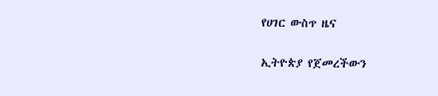የሀገር ውስጥ ዜና

ኢትዮጵያ የጀመረችውን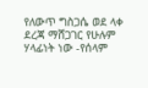የለውጥ ግስጋሴ ወደ ላቀ ደረጃ ማሸጋገር የሁሉም ሃላፊነት ነው -የሰላም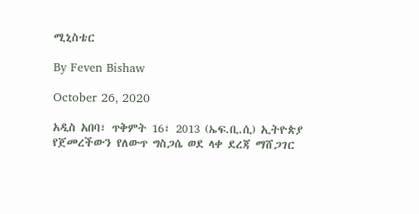ሚኒስቴር

By Feven Bishaw

October 26, 2020

አዲስ አበባ፣ ጥቅምት 16፣ 2013 (ኤፍ.ቢ.ሲ) ኢትዮጵያ የጀመረችውን የለውጥ ግስጋሴ ወደ ላቀ ደረጃ ማሸጋገር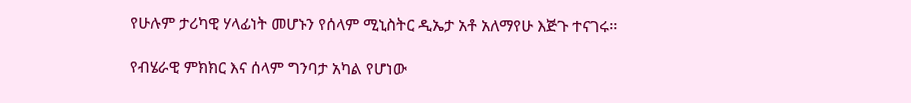የሁሉም ታሪካዊ ሃላፊነት መሆኑን የሰላም ሚኒስትር ዲኤታ አቶ አለማየሁ እጅጉ ተናገሩ፡፡

የብሄራዊ ምክክር እና ሰላም ግንባታ አካል የሆነው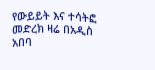የውይይት እና ተሳትፎ መድረክ ዛሬ በአዲስ አበባ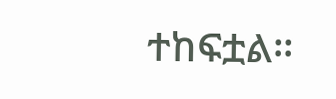ተከፍቷል፡፡